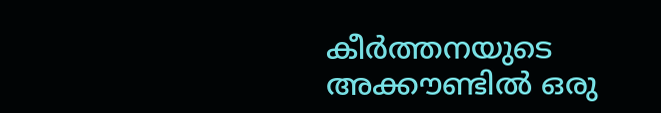കീര്‍ത്തനയുടെ അക്കൗണ്ടില്‍ ഒരു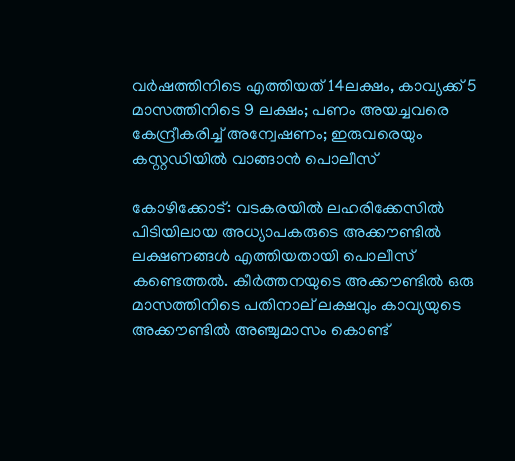വര്‍ഷത്തിനിടെ എത്തിയത് 14ലക്ഷം, കാവ്യക്ക് 5 മാസത്തിനിടെ 9 ലക്ഷം; പണം അയച്ചവരെ കേന്ദ്രീകരിച്ച് അന്വേഷണം; ഇരുവരെയും കസ്റ്റഡിയില്‍ വാങ്ങാന്‍ പൊലീസ്

കോഴിക്കോട്: വടകരയില്‍ ലഹരിക്കേസില്‍ പിടിയിലായ അധ്യാപകരുടെ അക്കൗണ്ടില്‍ ലക്ഷണങ്ങള്‍ എത്തിയതായി പൊലീസ് കണ്ടെത്തല്‍. കീര്‍ത്തനയുടെ അക്കൗണ്ടില്‍ ഒരു മാസത്തിനിടെ പതിനാല് ലക്ഷവും കാവ്യയുടെ അക്കൗണ്ടില്‍ അഞ്ചുമാസം കൊണ്ട്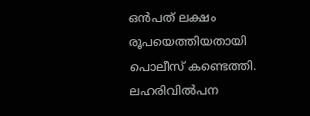ഒന്‍പത് ലക്ഷം രൂപയെത്തിയതായി പൊലീസ് കണ്ടെത്തി. ലഹരിവില്‍പന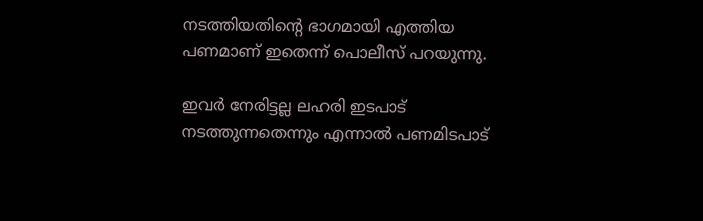നടത്തിയതിന്റെ ഭാഗമായി എത്തിയ പണമാണ് ഇതെന്ന് പൊലീസ് പറയുന്നു.

ഇവര്‍ നേരിട്ടല്ല ലഹരി ഇടപാട് നടത്തുന്നതെന്നും എന്നാല്‍ പണമിടപാട്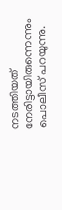നടത്തിയത് നേരിട്ടായിരുന്നെന്നും പൊലീസ് പറയുന്നു.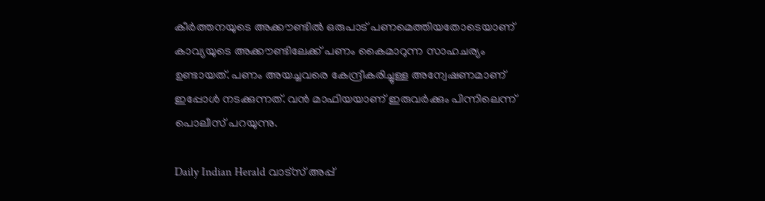കീര്‍ത്തനയുടെ അക്കൗണ്ടില്‍ ഒരുപാട് പണമെത്തിയതോടെയാണ് കാവ്യയുടെ അക്കൗണ്ടിലേക്ക് പണം കൈമാറുന്ന സാഹചര്യം ഉണ്ടായത്. പണം അയച്ചവരെ കേന്ദ്രീകരിച്ചുള്ള അന്വേഷണമാണ് ഇപ്പോള്‍ നടക്കുന്നത്. വന്‍ മാഫിയയാണ് ഇരുവര്‍ക്കും പിന്നിലെന്ന് പൊലീസ് പറയുന്നു.

Daily Indian Herald വാട്സ് അപ്പ്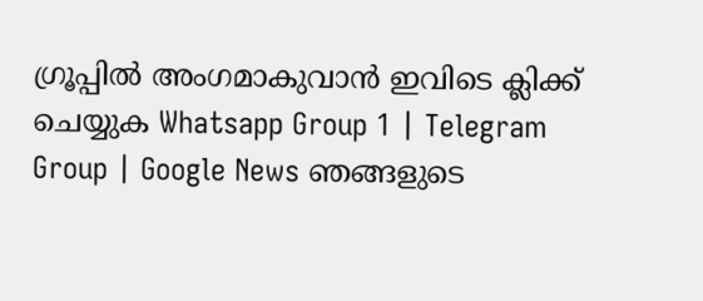ഗ്രൂപ്പിൽ അംഗമാകുവാൻ ഇവിടെ ക്ലിക്ക് ചെയ്യുക Whatsapp Group 1 | Telegram Group | Google News ഞങ്ങളുടെ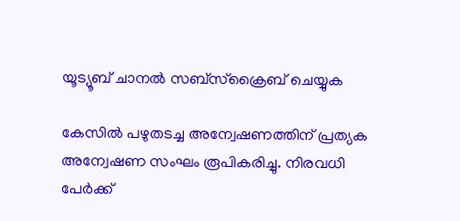യൂട്യൂബ് ചാനൽ സബ്സ്ക്രൈബ് ചെയ്യുക

കേസില്‍ പഴുതടച്ച അന്വേഷണത്തിന് പ്രത്യക അന്വേഷണ സംഘം രൂപികരിച്ചു. നിരവധി പേര്‍ക്ക്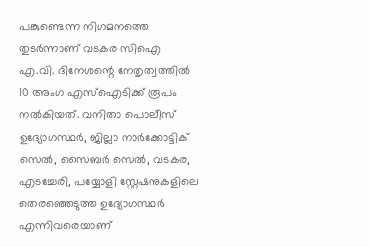പങ്കുണ്ടെന്ന നിഗമനത്തെ തുടര്‍ന്നാണ് വടകര സിഐ എ.വി. ദിനേശന്റെ നേതൃത്വത്തില്‍ 10 അംഗ എസ്‌ഐടിക്ക് രൂപം നല്‍കിയത്. വനിതാ പൊലീസ് ഉദ്യോഗസ്ഥര്‍, ജില്ലാ നാര്‍ക്കോട്ടിക് സെല്‍, സൈബര്‍ സെല്‍, വടകര, എടച്ചേരി, പയ്യോളി സ്റ്റേഷനുകളിലെ തെരഞ്ഞെടുത്ത ഉദ്യോഗസ്ഥര്‍ എന്നിവരെയാണ്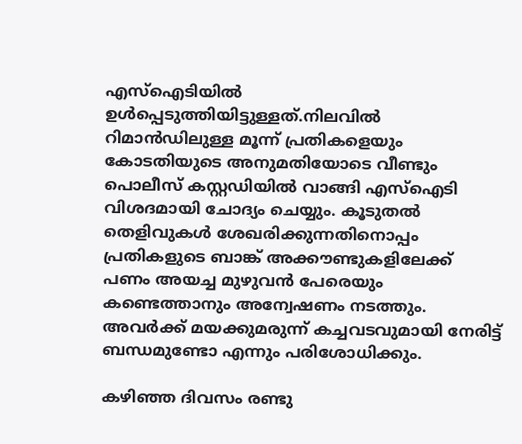എസ്‌ഐടിയില്‍ ഉള്‍പ്പെടുത്തിയിട്ടുള്ളത്.നിലവില്‍ റിമാന്‍ഡിലുള്ള മൂന്ന് പ്രതികളെയും കോടതിയുടെ അനുമതിയോടെ വീണ്ടും പൊലീസ് കസ്റ്റഡിയില്‍ വാങ്ങി എസ്‌ഐടി വിശദമായി ചോദ്യം ചെയ്യും. കൂടുതല്‍ തെളിവുകള്‍ ശേഖരിക്കുന്നതിനൊപ്പം പ്രതികളുടെ ബാങ്ക് അക്കൗണ്ടുകളിലേക്ക് പണം അയച്ച മുഴുവന്‍ പേരെയും കണ്ടെത്താനും അന്വേഷണം നടത്തും. അവര്‍ക്ക് മയക്കുമരുന്ന് കച്ചവടവുമായി നേരിട്ട് ബന്ധമുണ്ടോ എന്നും പരിശോധിക്കും.

കഴിഞ്ഞ ദിവസം രണ്ടു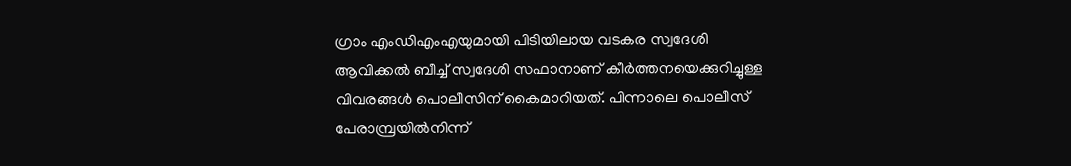ഗ്രാം എംഡിഎംഎയുമായി പിടിയിലായ വടകര സ്വദേശി ആവിക്കല്‍ ബീച്ച് സ്വദേശി സഫാനാണ് കീര്‍ത്തനയെക്കുറിച്ചുള്ള വിവരങ്ങള്‍ പൊലീസിന് കൈമാറിയത്. പിന്നാലെ പൊലീസ് പേരാമ്പ്രയില്‍നിന്ന്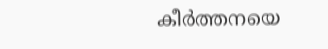കീര്‍ത്തനയെ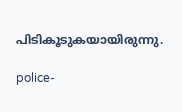പിടികൂടുകയായിരുന്നു.

police-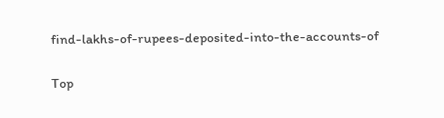find-lakhs-of-rupees-deposited-into-the-accounts-of

Top